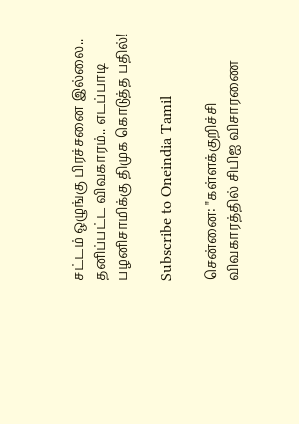சட்டம் ஒழுங்கு பிரச்சனை இல்லை.. தனிப்பட்ட விவகாரம்.. எடப்பாடி பழனிசாமிக்கு திமுக கொடுத்த பதில்!

Subscribe to Oneindia Tamil

சென்னை: "கள்ளக்குறிச்சி விவகாரத்தில் சிபிஐ விசாரணை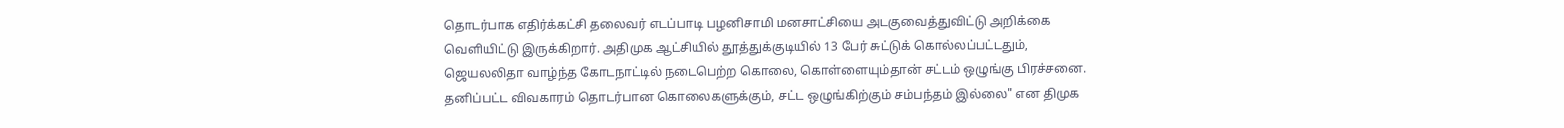தொடர்பாக எதிர்க்கட்சி தலைவர் எடப்பாடி பழனிசாமி மனசாட்சியை அடகுவைத்துவிட்டு அறிக்கை வெளியிட்டு இருக்கிறார். அதிமுக ஆட்சியில் தூத்துக்குடியில் 13 பேர் சுட்டுக் கொல்லப்பட்டதும், ஜெயலலிதா வாழ்ந்த கோடநாட்டில் நடைபெற்ற கொலை, கொள்ளையும்தான் சட்டம் ஒழுங்கு பிரச்சனை. தனிப்பட்ட விவகாரம் தொடர்பான கொலைகளுக்கும், சட்ட ஒழுங்கிற்கும் சம்பந்தம் இல்லை" என திமுக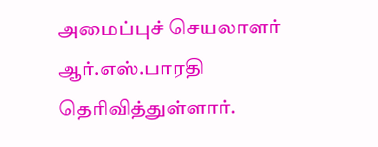அமைப்புச் செயலாளர் ஆர்.எஸ்.பாரதி தெரிவித்துள்ளார்.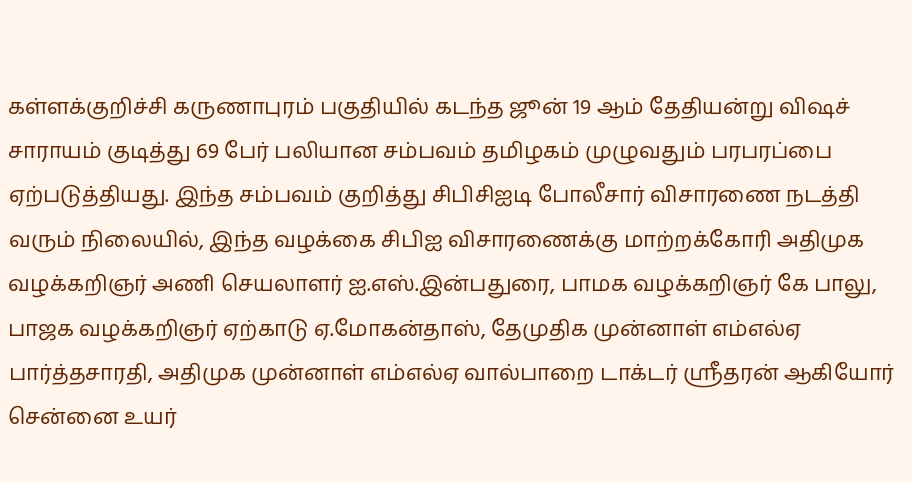கள்ளக்குறிச்சி கருணாபுரம் பகுதியில் கடந்த ஜூன் 19 ஆம் தேதியன்று விஷச் சாராயம் குடித்து 69 பேர் பலியான சம்பவம் தமிழகம் முழுவதும் பரபரப்பை ஏற்படுத்தியது. இந்த சம்பவம் குறித்து சிபிசிஐடி போலீசார் விசாரணை நடத்தி வரும் நிலையில், இந்த வழக்கை சிபிஐ விசாரணைக்கு மாற்றக்கோரி அதிமுக வழக்கறிஞர் அணி செயலாளர் ஐ.எஸ்.இன்பதுரை, பாமக வழக்கறிஞர் கே பாலு, பாஜக வழக்கறிஞர் ஏற்காடு ஏ.மோகன்தாஸ், தேமுதிக முன்னாள் எம்எல்ஏ பார்த்தசாரதி, அதிமுக முன்னாள் எம்எல்ஏ வால்பாறை டாக்டர் ஸ்ரீதரன் ஆகியோர் சென்னை உயர்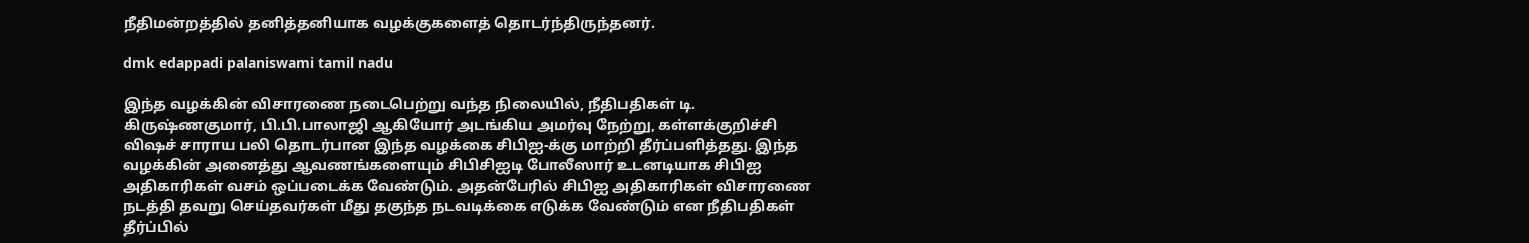நீதிமன்றத்தில் தனித்தனியாக வழக்குகளைத் தொடர்ந்திருந்தனர்.

dmk edappadi palaniswami tamil nadu

இந்த வழக்கின் விசாரணை நடைபெற்று வந்த நிலையில், நீதிபதிகள் டி. கிருஷ்ணகுமார், பி.பி.பாலாஜி ஆகியோர் அடங்கிய அமர்வு நேற்று, கள்ளக்குறிச்சி விஷச் சாராய பலி தொடர்பான இந்த வழக்கை சிபிஐ-க்கு மாற்றி தீர்ப்பளித்தது. இந்த வழக்கின் அனைத்து ஆவணங்களையும் சிபிசிஐடி போலீஸார் உடனடியாக சிபிஐ அதிகாரிகள் வசம் ஒப்படைக்க வேண்டும். அதன்பேரில் சிபிஐ அதிகாரிகள் விசாரணை நடத்தி தவறு செய்தவர்கள் மீது தகுந்த நடவடிக்கை எடுக்க வேண்டும் என நீதிபதிகள் தீர்ப்பில்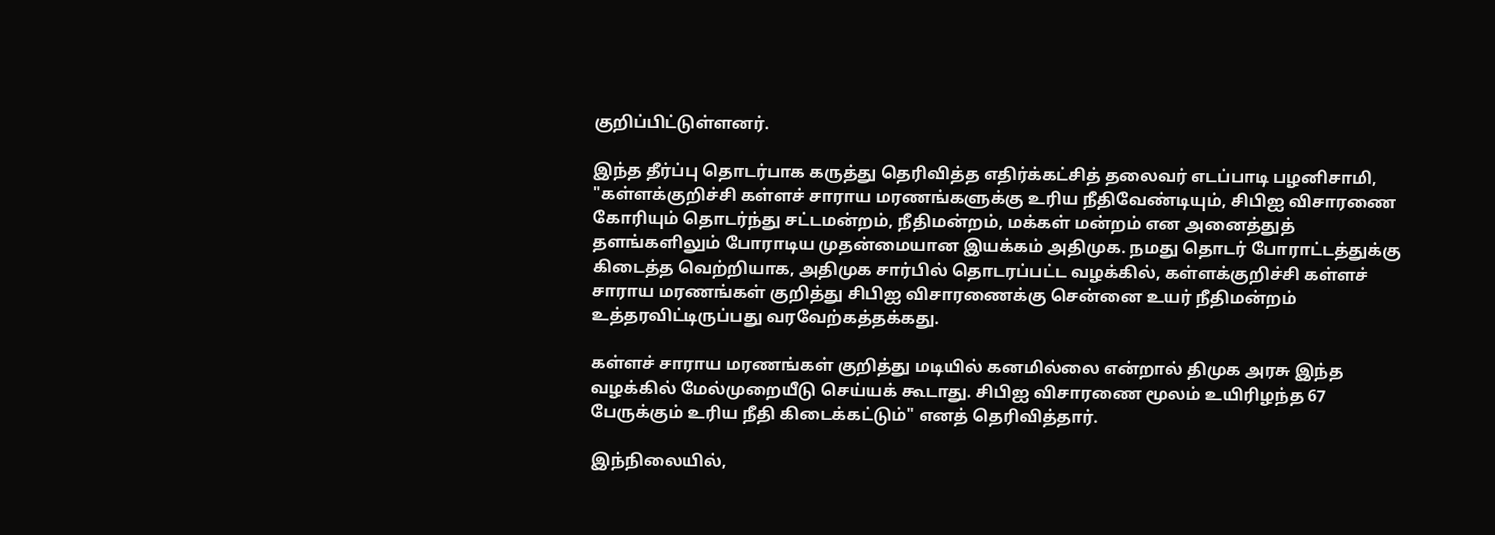குறிப்பிட்டுள்ளனர்.

இந்த தீர்ப்பு தொடர்பாக கருத்து தெரிவித்த எதிர்க்கட்சித் தலைவர் எடப்பாடி பழனிசாமி, "கள்ளக்குறிச்சி கள்ளச் சாராய மரணங்களுக்கு உரிய நீதிவேண்டியும், சிபிஐ விசாரணை கோரியும் தொடர்ந்து சட்டமன்றம், நீதிமன்றம், மக்கள் மன்றம் என அனைத்துத் தளங்களிலும் போராடிய முதன்மையான இயக்கம் அதிமுக. நமது தொடர் போராட்டத்துக்கு கிடைத்த வெற்றியாக, அதிமுக சார்பில் தொடரப்பட்ட வழக்கில், கள்ளக்குறிச்சி கள்ளச் சாராய மரணங்கள் குறித்து சிபிஐ விசாரணைக்கு சென்னை உயர் நீதிமன்றம் உத்தரவிட்டிருப்பது வரவேற்கத்தக்கது.

கள்ளச் சாராய மரணங்கள் குறித்து மடியில் கனமில்லை என்றால் திமுக அரசு இந்த வழக்கில் மேல்முறையீடு செய்யக் கூடாது. சிபிஐ விசாரணை மூலம் உயிரிழந்த 67 பேருக்கும் உரிய நீதி கிடைக்கட்டும்" எனத் தெரிவித்தார்.

இந்நிலையில்,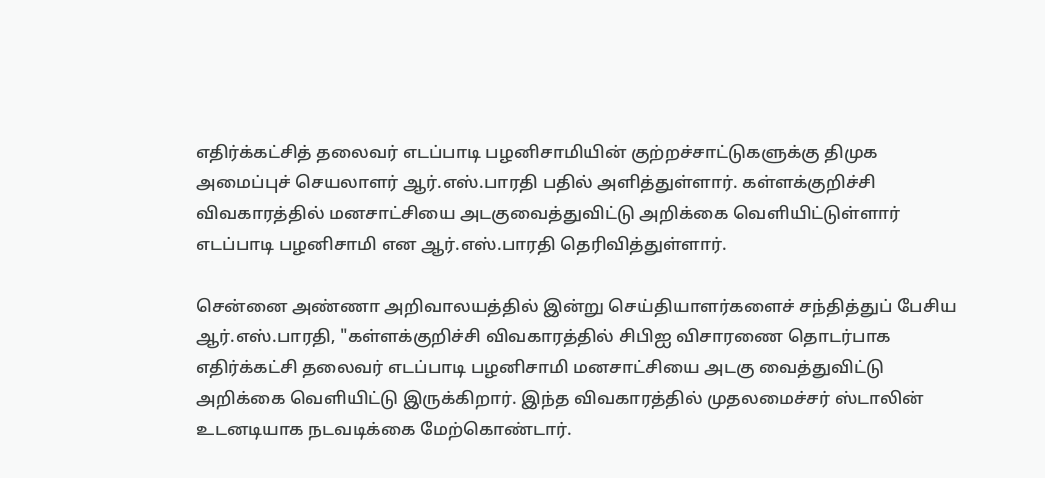எதிர்க்கட்சித் தலைவர் எடப்பாடி பழனிசாமியின் குற்றச்சாட்டுகளுக்கு திமுக அமைப்புச் செயலாளர் ஆர்.எஸ்.பாரதி பதில் அளித்துள்ளார். கள்ளக்குறிச்சி விவகாரத்தில் மனசாட்சியை அடகுவைத்துவிட்டு அறிக்கை வெளியிட்டுள்ளார் எடப்பாடி பழனிசாமி என ஆர்.எஸ்.பாரதி தெரிவித்துள்ளார்.

சென்னை அண்ணா அறிவாலயத்தில் இன்று செய்தியாளர்களைச் சந்தித்துப் பேசிய ஆர்.எஸ்.பாரதி, "கள்ளக்குறிச்சி விவகாரத்தில் சிபிஐ விசாரணை தொடர்பாக எதிர்க்கட்சி தலைவர் எடப்பாடி பழனிசாமி மனசாட்சியை அடகு வைத்துவிட்டு அறிக்கை வெளியிட்டு இருக்கிறார். இந்த விவகாரத்தில் முதலமைச்சர் ஸ்டாலின் உடனடியாக நடவடிக்கை மேற்கொண்டார்.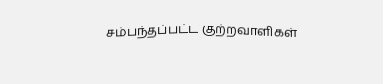சம்பந்தப்பட்ட குற்றவாளிகள்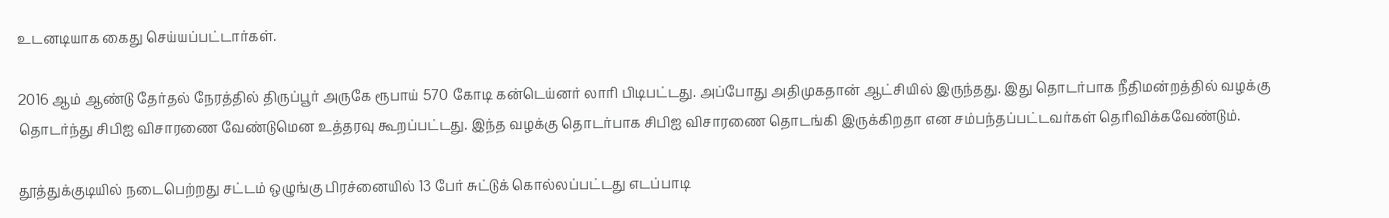உடனடியாக கைது செய்யப்பட்டார்கள்.

2016 ஆம் ஆண்டு தேர்தல் நேரத்தில் திருப்பூர் அருகே ரூபாய் 570 கோடி கன்டெய்னர் லாரி பிடிபட்டது. அப்போது அதிமுகதான் ஆட்சியில் இருந்தது. இது தொடர்பாக நீதிமன்றத்தில் வழக்கு தொடர்ந்து சிபிஐ விசாரணை வேண்டுமென உத்தரவு கூறப்பட்டது. இந்த வழக்கு தொடர்பாக சிபிஐ விசாரணை தொடங்கி இருக்கிறதா என சம்பந்தப்பட்டவர்கள் தெரிவிக்கவேண்டும்.

தூத்துக்குடியில் நடைபெற்றது சட்டம் ஒழுங்கு பிரச்னையில் 13 பேர் சுட்டுக் கொல்லப்பட்டது எடப்பாடி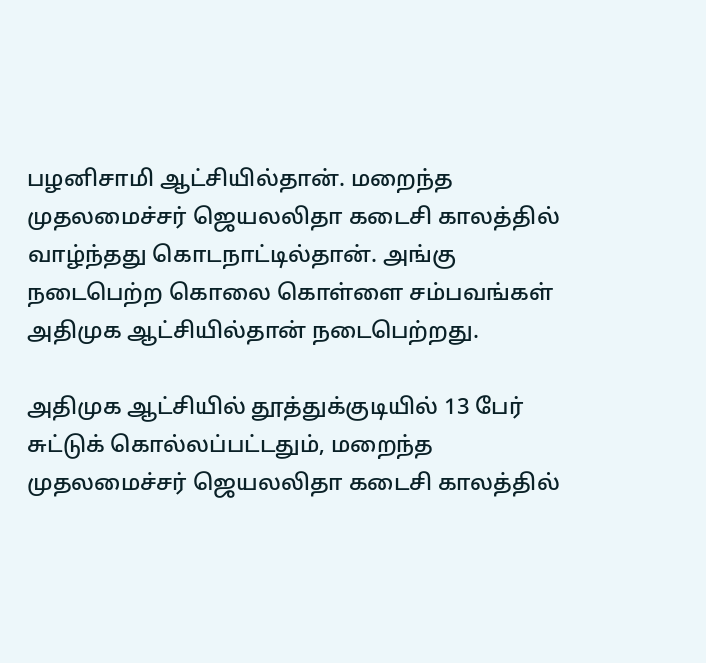பழனிசாமி ஆட்சியில்தான். மறைந்த முதலமைச்சர் ஜெயலலிதா கடைசி காலத்தில் வாழ்ந்தது கொடநாட்டில்தான். அங்கு நடைபெற்ற கொலை கொள்ளை சம்பவங்கள் அதிமுக ஆட்சியில்தான் நடைபெற்றது.

அதிமுக ஆட்சியில் தூத்துக்குடியில் 13 பேர் சுட்டுக் கொல்லப்பட்டதும், மறைந்த முதலமைச்சர் ஜெயலலிதா கடைசி காலத்தில்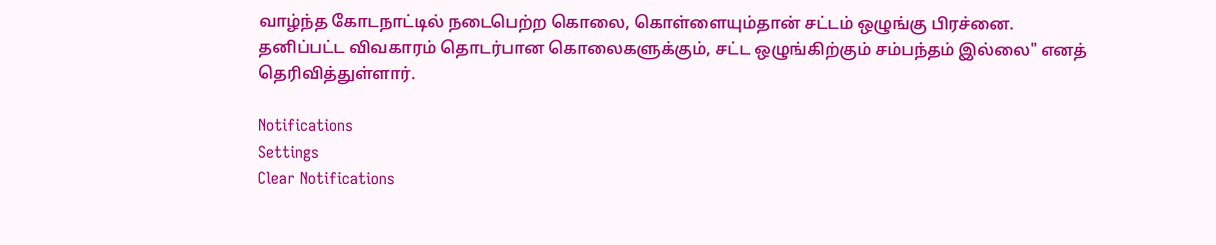வாழ்ந்த கோடநாட்டில் நடைபெற்ற கொலை, கொள்ளையும்தான் சட்டம் ஒழுங்கு பிரச்னை. தனிப்பட்ட விவகாரம் தொடர்பான கொலைகளுக்கும், சட்ட ஒழுங்கிற்கும் சம்பந்தம் இல்லை" எனத் தெரிவித்துள்ளார்.

Notifications
Settings
Clear Notifications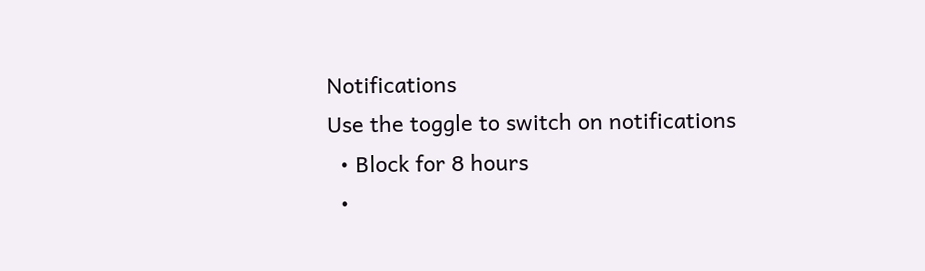Notifications
Use the toggle to switch on notifications
  • Block for 8 hours
  •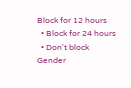Block for 12 hours
  • Block for 24 hours
  • Don't block
Gender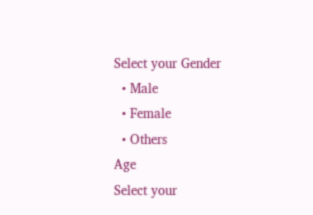Select your Gender
  • Male
  • Female
  • Others
Age
Select your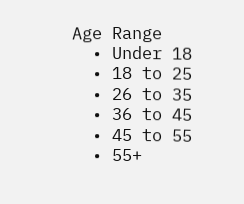Age Range
  • Under 18
  • 18 to 25
  • 26 to 35
  • 36 to 45
  • 45 to 55
  • 55+